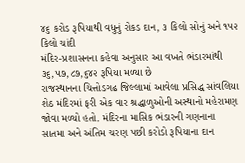૪૬ કરોડ રૂપિયાથી વધુનું રોકડ દાન, ૩ કિલો સોનું અને ૧૫૨ કિલો ચાંદી
મંદિર-પ્રશાસનના કહેવા અનુસાર આ વખતે ભંડારમાંથી ૩૬,૫૭,૮૭,૬૪૨ રૂપિયા મળ્યા છે
રાજસ્થાનના ચિત્તોડગઢ જિલ્લામાં આવેલા પ્રસિદ્ધ સાંવલિયા શેઠ મંદિરમાં ફરી એક વાર શ્રદ્ધાળુઓની અસ્થાનો મહેરામણ જોવા મળ્યો હતો. મંદિરના માસિક ભંડારની ગણનાના સાતમા અને અંતિમ ચરણ પછી કરોડો રૂપિયાના દાન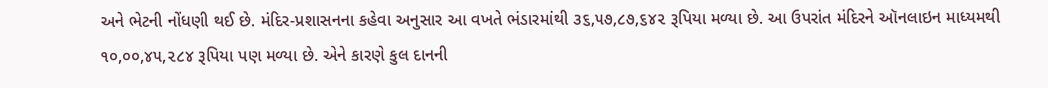અને ભેટની નોંધણી થઈ છે. મંદિર-પ્રશાસનના કહેવા અનુસાર આ વખતે ભંડારમાંથી ૩૬,૫૭,૮૭,૬૪૨ રૂપિયા મળ્યા છે. આ ઉપરાંત મંદિરને ઑનલાઇન માધ્યમથી ૧૦,૦૦,૪૫,૨૮૪ રૂપિયા પણ મળ્યા છે. એને કારણે કુલ દાનની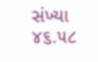સંખ્યા ૪૬.૫૮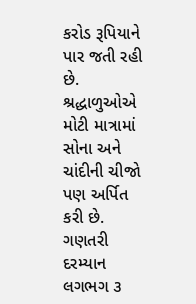કરોડ રૂપિયાને પાર જતી રહી છે. શ્રદ્ધાળુઓએ મોટી માત્રામાં સોના અને ચાંદીની ચીજો પણ અર્પિત કરી છે. ગણતરી દરમ્યાન લગભગ ૩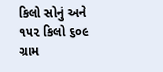કિલો સોનું અને ૧૫૨ કિલો ૬૦૯ ગ્રામ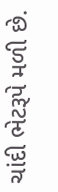ચાંદી ભેટરૂપે મળી છે.